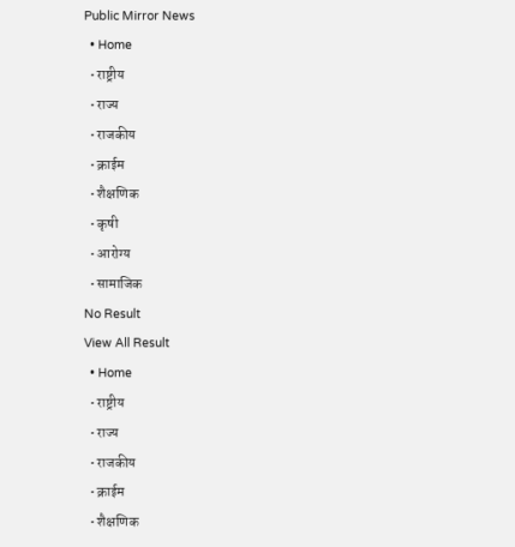Public Mirror News
  • Home
  • राष्ट्रीय
  • राज्य
  • राजकीय
  • क्राईम
  • शैक्षणिक
  • कृषी
  • आरोग्य
  • सामाजिक
No Result
View All Result
  • Home
  • राष्ट्रीय
  • राज्य
  • राजकीय
  • क्राईम
  • शैक्षणिक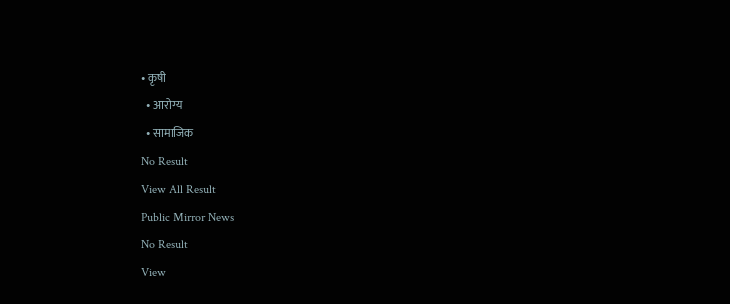• कृषी
  • आरोग्य
  • सामाजिक
No Result
View All Result
Public Mirror News
No Result
View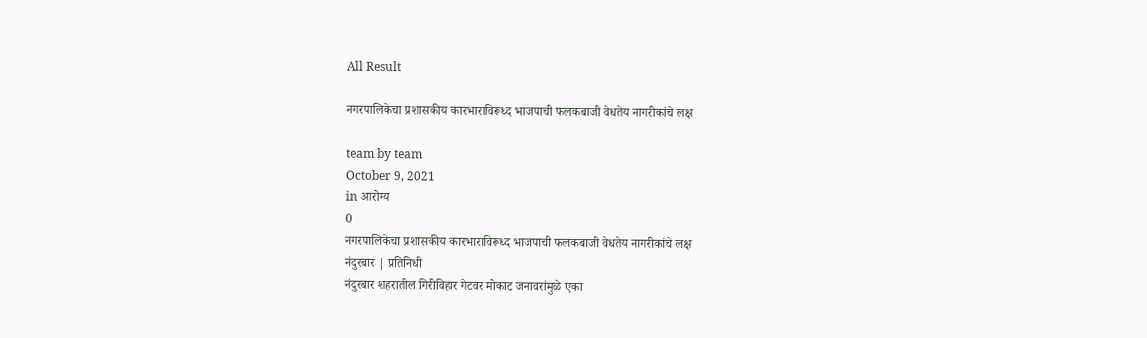All Result

नगरपालिकेचा प्रशासकीय कारभाराविरूध्द भाजपाची फलकबाजी वेधतेय नागरीकांचे लक्ष

team by team
October 9, 2021
in आरोग्य
0
नगरपालिकेचा प्रशासकीय कारभाराविरूध्द भाजपाची फलकबाजी वेधतेय नागरीकांचे लक्ष
नंदुरबार | प्रतिनिधी
नंदुरबार शहरातील गिरीविहार गेटवर मोकाट जनावरांमुळे एका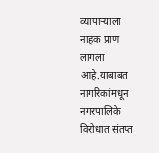व्यापार्‍याला नाहक प्राण लागला आहे.याबाबत नागरिकांमधून नगरपालिके विरोधात संतप्त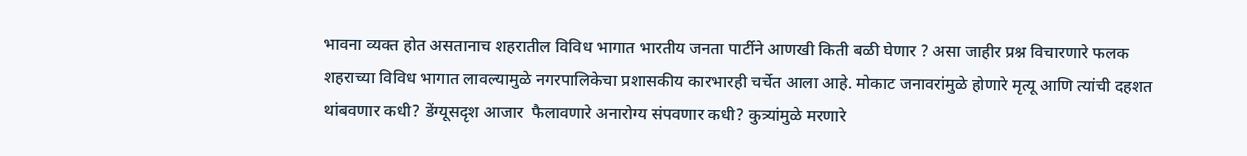भावना व्यक्त होत असतानाच शहरातील विविध भागात भारतीय जनता पार्टीने आणखी किती बळी घेणार ? असा जाहीर प्रश्न विचारणारे फलक शहराच्या विविध भागात लावल्यामुळे नगरपालिकेचा प्रशासकीय कारभारही चर्चेत आला आहे. मोकाट जनावरांमुळे होणारे मृत्यू आणि त्यांची दहशत थांबवणार कधी? डेंग्यूसदृश आजार  फैलावणारे अनारोग्य संपवणार कधी? कुत्र्यांमुळे मरणारे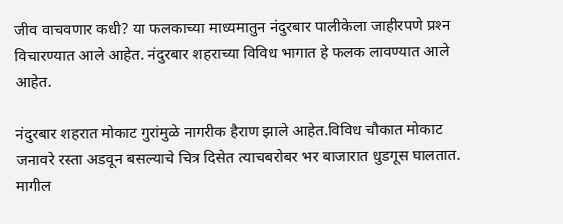जीव वाचवणार कधी? या फलकाच्या माध्यमातुन नंदुरबार पालीकेला जाहीरपणे प्रश्‍न विचारण्यात आले आहेत. नंदुरबार शहराच्या विविध भागात हे फलक लावण्यात आले आहेत.

नंदुरबार शहरात मोकाट गुरांमुळे नागरीक हैराण झाले आहेत.विविध चौकात मोकाट जनावरे रस्ता अडवून बसल्याचे चित्र दिसेत त्याचबरोबर भर बाजारात धुडगूस घालतात. मागील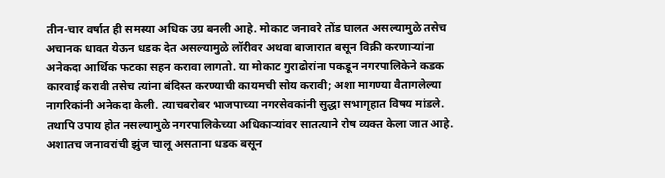तीन-चार वर्षात ही समस्या अधिक उग्र बनली आहे. मोकाट जनावरे तोंड घालत असल्यामुळे तसेच अचानक धावत येऊन धडक देत असल्यामुळे लॉरीवर अथवा बाजारात बसून विक्री करणार्‍यांना अनेकदा आर्थिक फटका सहन करावा लागतो. या मोकाट गुराढोरांना पकडून नगरपालिकेने कडक कारवाई करावी तसेच त्यांना बंदिस्त करण्याची कायमची सोय करावी; अशा मागण्या वैतागलेल्या नागरिकांनी अनेकदा केली. त्याचबरोबर भाजपाच्या नगरसेवकांनी सुद्धा सभागृहात विषय मांडले. तथापि उपाय होत नसल्यामुळे नगरपालिकेच्या अधिकार्‍यांवर सातत्याने रोष व्यक्त केला जात आहे. अशातच जनावरांची झुंज चालू असताना धडक बसून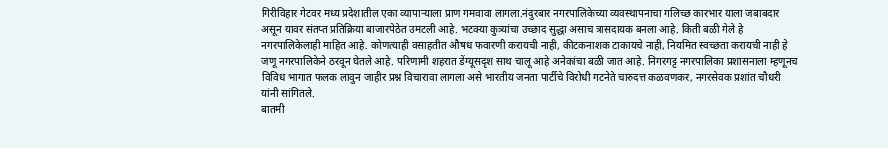गिरीविहार गेटवर मध्य प्रदेशातील एका व्यापार्‍याला प्राण गमवावा लागला.नंदुरबार नगरपालिकेच्या व्यवस्थापनाचा गलिच्छ कारभार याला जबाबदार असून यावर संतप्त प्रतिक्रिया बाजारपेठेत उमटली आहे. भटक्या कुत्र्यांचा उच्छाद सुद्धा असाच त्रासदायक बनला आहे. किती बळी गेले हे नगरपालिकेलाही माहित आहे. कोणत्याही वसाहतीत औषध फवारणी करायची नाही, कीटकनाशक टाकायचे नाही, नियमित स्वच्छता करायची नाही हे जणू नगरपालिकेने ठरवून घेतले आहे. परिणामी शहरात डेंग्यूसदृश साथ चालू आहे अनेकांचा बळी जात आहे. निगरगट्ट नगरपालिका प्रशासनाला म्हणूनच विविध भागात फलक लावुन जाहीर प्रश्न विचारावा लागला असे भारतीय जनता पार्टीचे विरोधी गटनेते चारुदत्त कळवणकर, नगरसेवक प्रशांत चौधरी यांनी सांगितले.
बातमी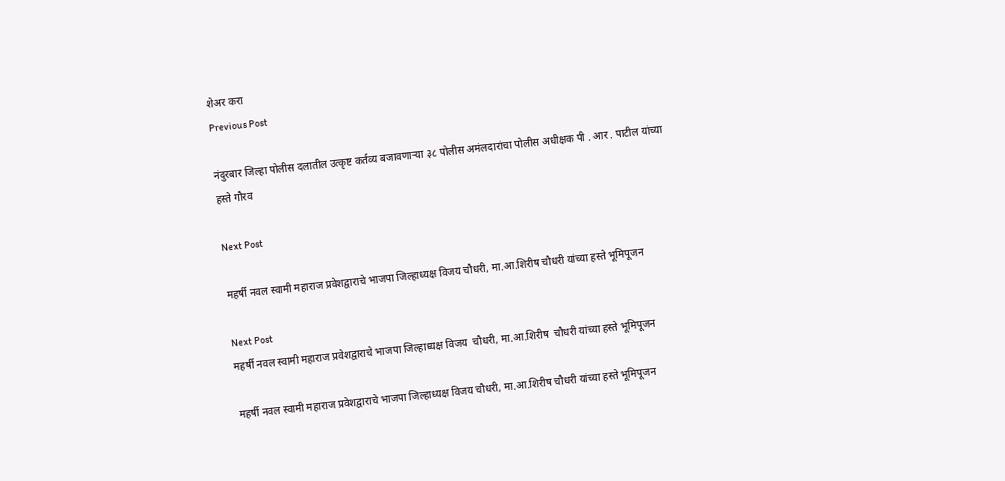शेअर करा
Previous Post

नंदुरबार जिल्हा पोलीस दलातील उत्कृष्ट कर्तव्य बजावणाऱ्या ३८ पोलीस अमंलदारांचा पोलीस अधीक्षक पी . आर . पाटील यांच्या हस्ते गौरव

Next Post

महर्षी नवल स्वामी महाराज प्रवेशद्वाराचे भाजपा जिल्हाध्यक्ष विजय चौधरी, मा.आ.शिरीष चौधरी यांच्या हस्ते भूमिपूजन

Next Post
महर्षी नवल स्वामी महाराज प्रवेशद्वाराचे भाजपा जिल्हाध्यक्ष विजय  चौधरी, मा.आ.शिरीष  चौधरी यांच्या हस्ते भूमिपूजन

महर्षी नवल स्वामी महाराज प्रवेशद्वाराचे भाजपा जिल्हाध्यक्ष विजय चौधरी, मा.आ.शिरीष चौधरी यांच्या हस्ते भूमिपूजन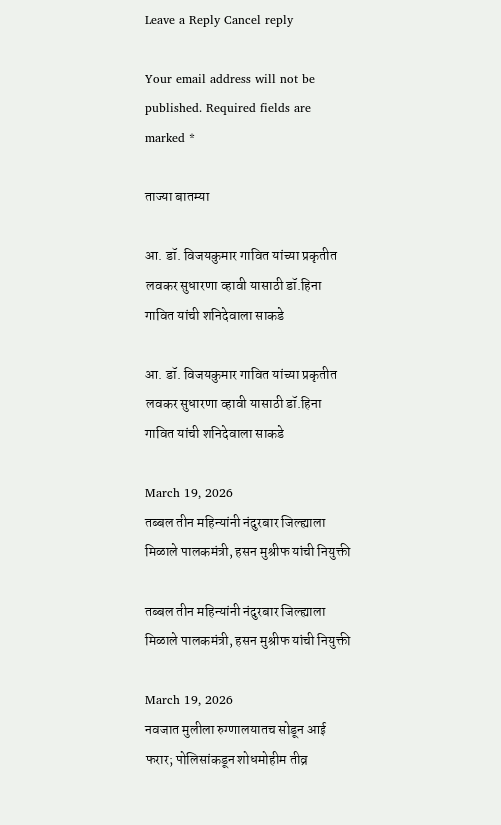Leave a Reply Cancel reply

Your email address will not be published. Required fields are marked *

ताज्या बातम्या

आ. डॉ. विजयकुमार गावित यांच्या प्रकृतीत लवकर सुधारणा व्हावी यासाठी डॉ.हिना गावित यांची शनिदेवाला साकडे

आ. डॉ. विजयकुमार गावित यांच्या प्रकृतीत लवकर सुधारणा व्हावी यासाठी डॉ.हिना गावित यांची शनिदेवाला साकडे

March 19, 2026
तब्बल तीन महिन्यांनी नंदुरबार जिल्ह्याला मिळाले पालकमंत्री, हसन मुश्रीफ यांची नियुक्ती

तब्बल तीन महिन्यांनी नंदुरबार जिल्ह्याला मिळाले पालकमंत्री, हसन मुश्रीफ यांची नियुक्ती

March 19, 2026
नवजात मुलीला रुग्णालयातच सोडून आई फरार; पोलिसांकडून शोधमोहीम तीव्र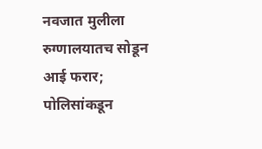नवजात मुलीला रुग्णालयातच सोडून आई फरार; पोलिसांकडून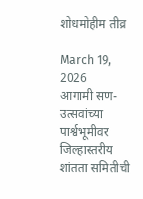शोधमोहीम तीव्र

March 19, 2026
आगामी सण-उत्सवांच्या पार्श्वभूमीवर जिल्हास्तरीय शांतता समितीची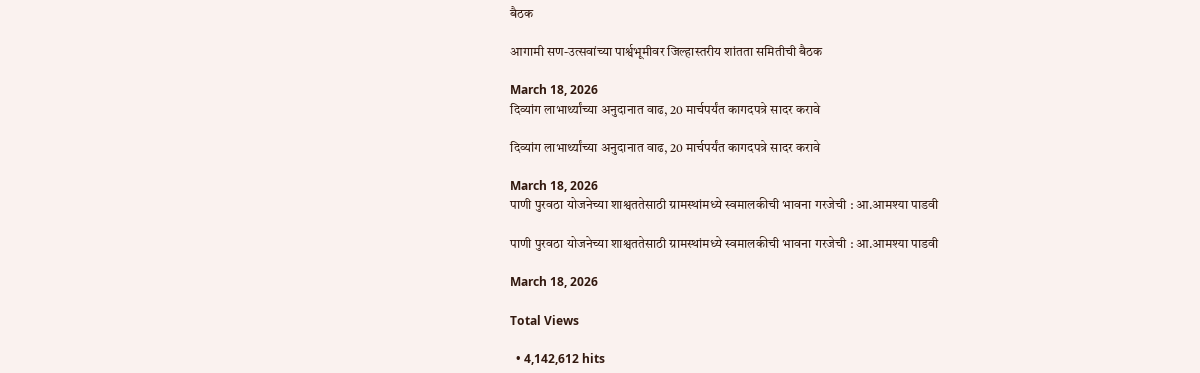बैठक

आगामी सण-उत्सवांच्या पार्श्वभूमीवर जिल्हास्तरीय शांतता समितीची बैठक

March 18, 2026
दिव्यांग लाभार्थ्यांच्या अनुदानात वाढ, 20 मार्चपर्यंत कागदपत्रे सादर करावे

दिव्यांग लाभार्थ्यांच्या अनुदानात वाढ, 20 मार्चपर्यंत कागदपत्रे सादर करावे

March 18, 2026
पाणी पुरवठा योजनेच्या शाश्वततेसाठी ग्रामस्थांमध्ये स्वमालकीची भावना गरजेची : आ.आमश्या पाडवी

पाणी पुरवठा योजनेच्या शाश्वततेसाठी ग्रामस्थांमध्ये स्वमालकीची भावना गरजेची : आ.आमश्या पाडवी

March 18, 2026

Total Views

  • 4,142,612 hits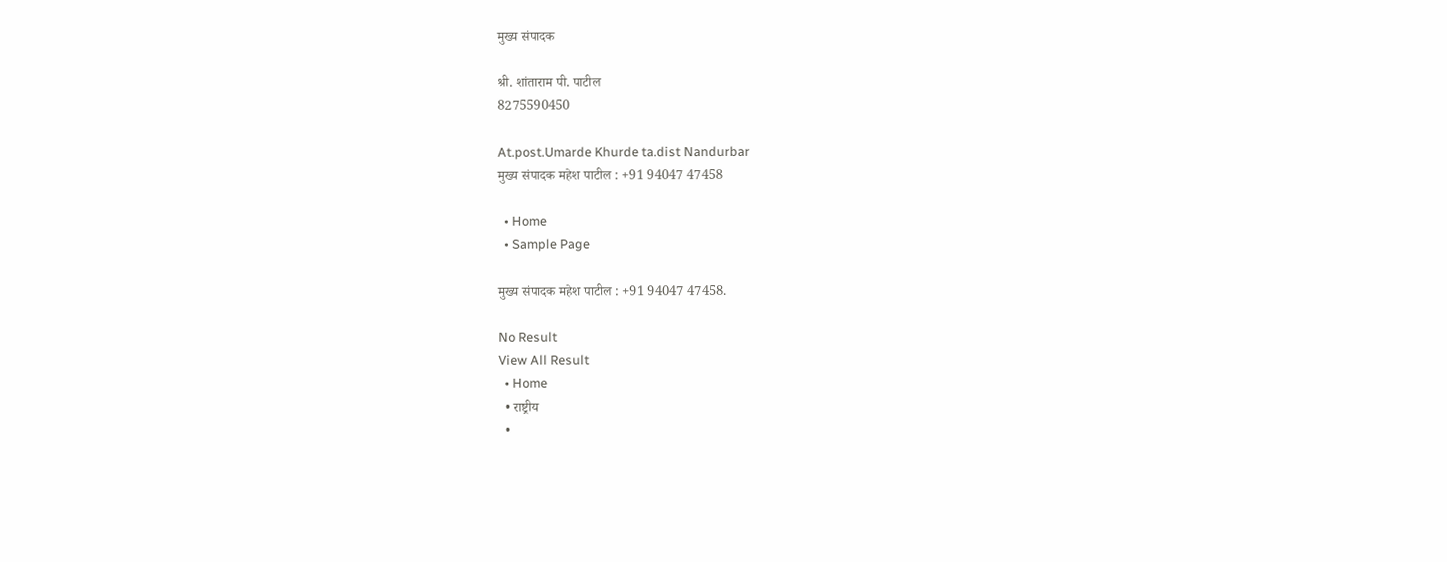मुख्य संपादक

श्री. शांताराम पी. पाटील
8275590450

At.post.Umarde Khurde ta.dist Nandurbar
मुख्य संपादक महेश पाटील : +91 94047 47458

  • Home
  • Sample Page

मुख्य संपादक महेश पाटील : +91 94047 47458.

No Result
View All Result
  • Home
  • राष्ट्रीय
  •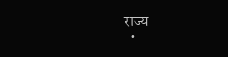राज्य
  •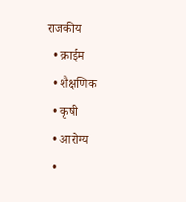राजकीय
  • क्राईम
  • शैक्षणिक
  • कृषी
  • आरोग्य
  •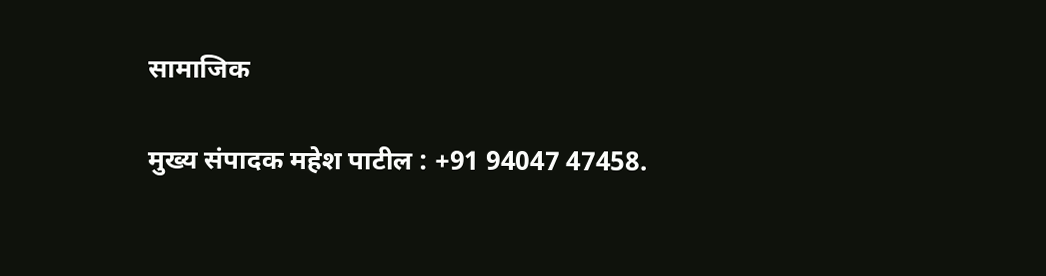सामाजिक

मुख्य संपादक महेश पाटील : +91 94047 47458.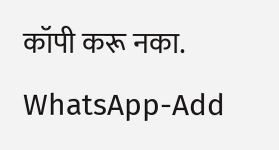कॉपी करू नका.
WhatsApp-Add